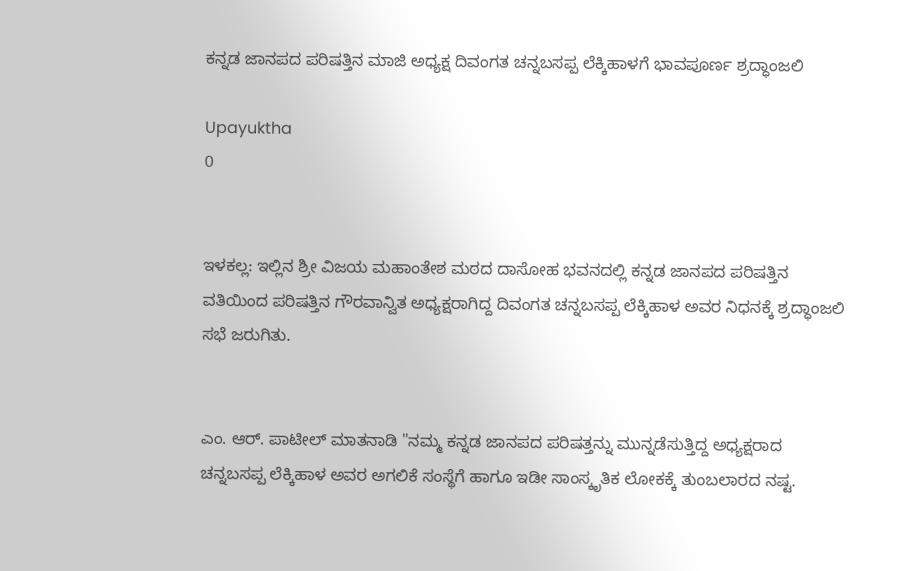ಕನ್ನಡ ಜಾನಪದ ಪರಿಷತ್ತಿನ ಮಾಜಿ ಅಧ್ಯಕ್ಷ ದಿವಂಗತ ಚನ್ನಬಸಪ್ಪ ಲೆಕ್ಕಿಹಾಳಗೆ ಭಾವಪೂರ್ಣ ಶ್ರದ್ಧಾಂಜಲಿ

Upayuktha
0


ಇಳಕಲ್ಲ: ಇಲ್ಲಿನ ಶ್ರೀ ವಿಜಯ ಮಹಾಂತೇಶ ಮಠದ ದಾಸೋಹ ಭವನದಲ್ಲಿ ಕನ್ನಡ ಜಾನಪದ ಪರಿಷತ್ತಿನ ವತಿಯಿಂದ ಪರಿಷತ್ತಿನ ಗೌರವಾನ್ವಿತ ಅಧ್ಯಕ್ಷರಾಗಿದ್ದ ದಿವಂಗತ ಚನ್ನಬಸಪ್ಪ ಲೆಕ್ಕಿಹಾಳ ಅವರ ನಿಧನಕ್ಕೆ ಶ್ರದ್ಧಾಂಜಲಿ ಸಭೆ ಜರುಗಿತು.


ಎಂ. ಆರ್. ಪಾಟೀಲ್ ಮಾತನಾಡಿ "ನಮ್ಮ ಕನ್ನಡ ಜಾನಪದ ಪರಿಷತ್ತನ್ನು ಮುನ್ನಡೆಸುತ್ತಿದ್ದ ಅಧ್ಯಕ್ಷರಾದ ಚನ್ನಬಸಪ್ಪ ಲೆಕ್ಕಿಹಾಳ ಅವರ ಅಗಲಿಕೆ ಸಂಸ್ಥೆಗೆ ಹಾಗೂ ಇಡೀ ಸಾಂಸ್ಕೃತಿಕ ಲೋಕಕ್ಕೆ ತುಂಬಲಾರದ ನಷ್ಟ.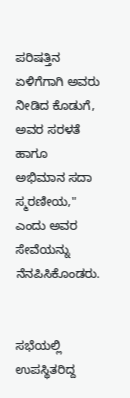ಪರಿಷತ್ತಿನ ಏಳಿಗೆಗಾಗಿ ಅವರು ನೀಡಿದ ಕೊಡುಗೆ, ಅವರ ಸರಳತೆ ಹಾಗೂ ಅಭಿಮಾನ ಸದಾ ಸ್ಮರಣೀಯ," ಎಂದು ಅವರ ಸೇವೆಯನ್ನು ನೆನಪಿಸಿಕೊಂಡರು.


ಸಭೆಯಲ್ಲಿ ಉಪಸ್ಥಿತರಿದ್ದ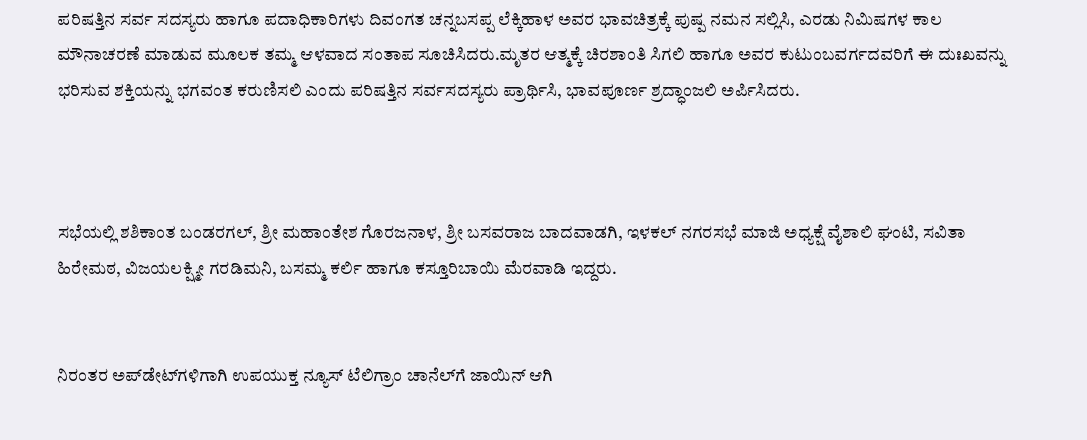ಪರಿಷತ್ತಿನ ಸರ್ವ ಸದಸ್ಯರು ಹಾಗೂ ಪದಾಧಿಕಾರಿಗಳು ದಿವಂಗತ ಚನ್ನಬಸಪ್ಪ ಲೆಕ್ಕಿಹಾಳ ಅವರ ಭಾವಚಿತ್ರಕ್ಕೆ ಪುಷ್ಪ ನಮನ ಸಲ್ಲಿಸಿ, ಎರಡು ನಿಮಿಷಗಳ ಕಾಲ ಮೌನಾಚರಣೆ ಮಾಡುವ ಮೂಲಕ ತಮ್ಮ ಆಳವಾದ ಸಂತಾಪ ಸೂಚಿಸಿದರು.ಮೃತರ ಆತ್ಮಕ್ಕೆ ಚಿರಶಾಂತಿ ಸಿಗಲಿ ಹಾಗೂ ಅವರ ಕುಟುಂಬವರ್ಗದವರಿಗೆ ಈ ದುಃಖವನ್ನು ಭರಿಸುವ ಶಕ್ತಿಯನ್ನು ಭಗವಂತ ಕರುಣಿಸಲಿ ಎಂದು ಪರಿಷತ್ತಿನ ಸರ್ವಸದಸ್ಯರು ಪ್ರಾರ್ಥಿಸಿ, ಭಾವಪೂರ್ಣ ಶ್ರದ್ಧಾಂಜಲಿ ಅರ್ಪಿಸಿದರು.



ಸಭೆಯಲ್ಲಿ ಶಶಿಕಾಂತ ಬಂಡರಗಲ್, ಶ್ರೀ ಮಹಾಂತೇಶ ಗೊರಜನಾಳ, ಶ್ರೀ ಬಸವರಾಜ ಬಾದವಾಡಗಿ, ಇಳಕಲ್ ನಗರಸಭೆ ಮಾಜಿ ಅಧ್ಯಕ್ಷೆ ವೈಶಾಲಿ ಘಂಟಿ, ಸವಿತಾ ಹಿರೇಮಠ, ವಿಜಯಲಕ್ಷ್ಮೀ ಗರಡಿಮನಿ, ಬಸಮ್ಮ ಕರ್ಲಿ ಹಾಗೂ ಕಸ್ತೂರಿಬಾಯಿ ಮೆರವಾಡಿ ಇದ್ದರು.


ನಿರಂತರ ಅಪ್‌ಡೇಟ್‌ಗಳಿಗಾಗಿ ಉಪಯುಕ್ತ ನ್ಯೂಸ್‌ ಟೆಲಿಗ್ರಾಂ ಚಾನೆಲ್‌ಗೆ ಜಾಯಿನ್‌ ಆಗಿ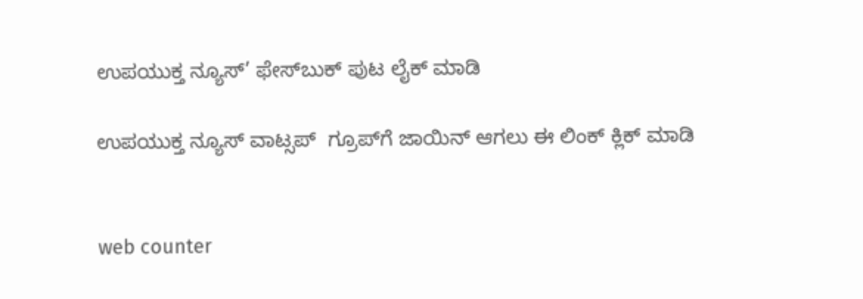ಉಪಯುಕ್ತ ನ್ಯೂಸ್‌’ ಫೇಸ್‌ಬುಕ್ ಪುಟ ಲೈಕ್ ಮಾಡಿ

ಉಪಯುಕ್ತ ನ್ಯೂಸ್‌ ವಾಟ್ಸಪ್‌  ಗ್ರೂಪ್‌ಗೆ ಜಾಯಿನ್ ಆಗಲು ಈ ಲಿಂಕ್ ಕ್ಲಿಕ್ ಮಾಡಿ


web counter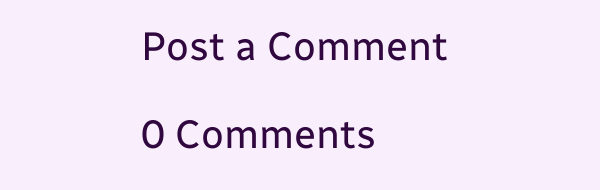Post a Comment

0 Comments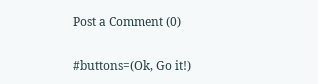Post a Comment (0)

#buttons=(Ok, Go it!)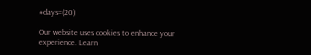#days=(20)

Our website uses cookies to enhance your experience. Learn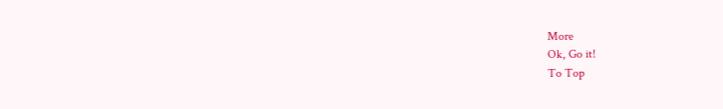More
Ok, Go it!
To Top